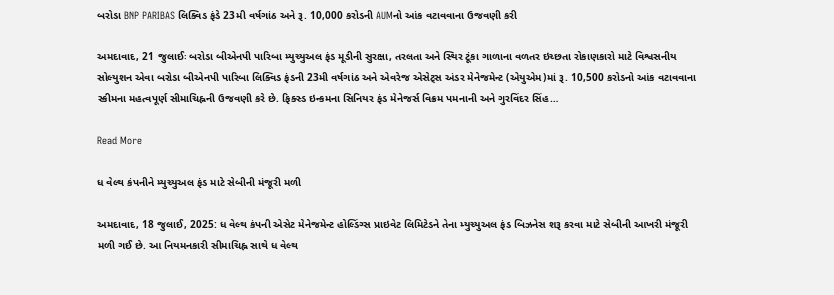બરોડા BNP PARIBAS લિક્વિડ ફંડે 23મી વર્ષગાંઠ અને રૂ. 10,000 કરોડની AUMનો આંક વટાવવાના ઉજવણી કરી

અમદાવાદ, 21 જુલાઈઃ બરોડા બીએનપી પારિબા મ્યુચ્યુઅલ ફંડ મૂડીની સુરક્ષા, તરલતા અને સ્થિર ટૂંકા ગાળાના વળતર ઇચ્છતા રોકાણકારો માટે વિશ્વસનીય સોલ્યુશન એવા બરોડા બીએનપી પારિબા લિક્વિડ ફંડની 23મી વર્ષગાંઠ અને એવરેજ એસેટ્સ અંડર મેનેજમેન્ટ (એયુએમ)માં રૂ. 10,500 કરોડનો આંક વટાવવાના સ્કીમના મહત્વપૂર્ણ સીમાચિહ્નની ઉજવણી કરે છે. ફિક્સ્ડ ઇન્કમના સિનિયર ફંડ મેનેજર્સ વિક્રમ પમનાની અને ગુરવિંદર સિંહ…

Read More

ધ વેલ્થ કંપનીને મ્યુચ્યુઅલ ફંડ માટે સેબીની મંજૂરી મળી

અમદાવાદ, 18 જુલાઈ, 2025: ધ વેલ્થ કંપની એસેટ મેનેજમેન્ટ હોલ્ડિંગ્સ પ્રાઇવેટ લિમિટેડને તેના મ્યુચ્યુઅલ ફંડ બિઝનેસ શરૂ કરવા માટે સેબીની આખરી મંજૂરી મળી ગઈ છે. આ નિયમનકારી સીમાચિહ્ન સાથે ધ વેલ્થ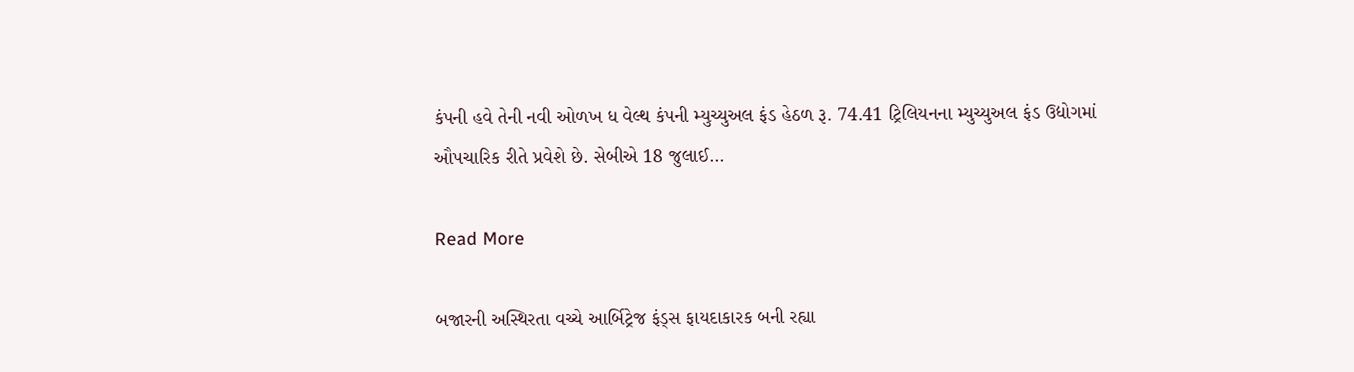કંપની હવે તેની નવી ઓળખ ધ વેલ્થ કંપની મ્યુચ્યુઅલ ફંડ હેઠળ રૂ. 74.41 ટ્રિલિયનના મ્યુચ્યુઅલ ફંડ ઉદ્યોગમાં ઔપચારિક રીતે પ્રવેશે છે. સેબીએ 18 જુલાઈ…

Read More

બજારની અસ્થિરતા વચ્ચે આર્બિટ્રેજ ફંડ્સ ફાયદાકારક બની રહ્યા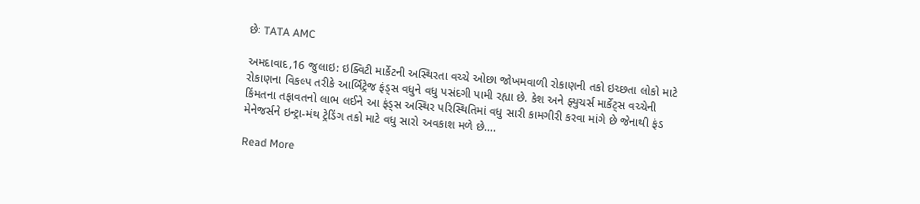છેઃ TATA AMC

અમદાવાદ,16 જુલાઇ: ઇક્વિટી માર્કેટની અસ્થિરતા વચ્ચે ઓછા જોખમવાળી રોકાણની તકો ઇચ્છતા લોકો માટે રોકાણના વિકલ્પ તરીકે આર્બિટ્રેજ ફંડ્સ વધુને વધુ પસંદગી પામી રહ્યા છે. કેશ અને ફ્યુચર્સ માર્કેટ્સ વચ્ચેની કિંમતના તફાવતનો લાભ લઈને આ ફંડ્સ અસ્થિર પરિસ્થિતિમાં વધુ સારી કામગીરી કરવા માંગે છે જેનાથી ફંડ મેનેજર્સને ઇન્ટ્રા-મંથ ટ્રેડિંગ તકો માટે વધુ સારો અવકાશ મળે છે….

Read More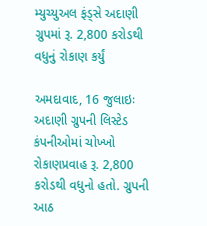મ્યુચ્યુઅલ ફંડ્સે અદાણી ગ્રુપમાં રૂ. 2,800 કરોડથી વધુનું રોકાણ કર્યું

અમદાવાદ, 16 જુલાઇઃ અદાણી ગ્રુપની લિસ્ટેડ કંપનીઓમાં ચોખ્ખો રોકાણપ્રવાહ રૂ. 2,800 કરોડથી વધુનો હતો. ગ્રુપની આઠ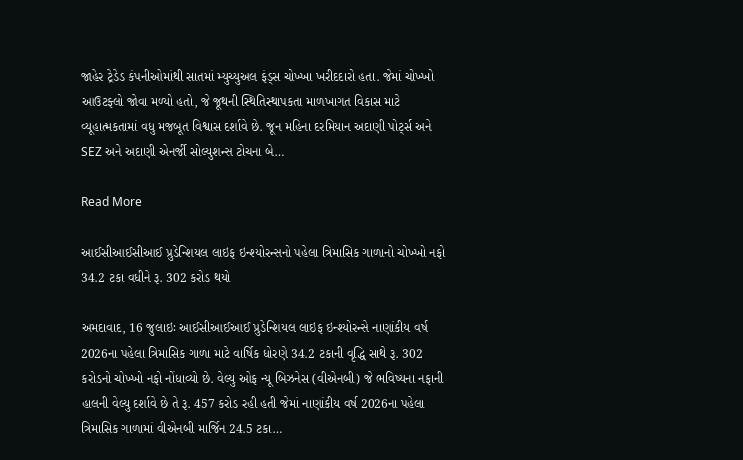જાહેર ટ્રેડેડ કંપનીઓમાંથી સાતમાં મ્યુચ્યુઅલ ફંડ્સ ચોખ્ખા ખરીદદારો હતા. જેમાં ચોખ્ખો આઉટફ્લો જોવા મળ્યો હતો, જે જૂથની સ્થિતિસ્થાપકતા માળખાગત વિકાસ માટે વ્યૂહાત્મકતામાં વધુ મજબૂત વિશ્વાસ દર્શાવે છે. જૂન મહિના દરમિયાન અદાણી પોર્ટ્સ અને SEZ અને અદાણી એનર્જી સોલ્યુશન્સ ટોચના બે…

Read More

આઈસીઆઈસીઆઈ પ્રુડેન્શિયલ લાઇફ ઇન્શ્યોરન્સનો પહેલા ત્રિમાસિક ગાળાનો ચોખ્ખો નફો 34.2 ટકા વધીને રૂ. 302 કરોડ થયો

અમદાવાદ, 16 જુલાઇઃ આઈસીઆઈઆઈ પ્રુડેન્શિયલ લાઇફ ઇન્શ્યોરન્સે નાણાંકીય વર્ષ 2026ના પહેલા ત્રિમાસિક ગાળા માટે વાર્ષિક ધોરણે 34.2 ટકાની વૃદ્ધિ સાથે રૂ. 302 કરોડનો ચોખ્ખો નફો નોંધાવ્યો છે. વેલ્યુ ઓફ ન્યૂ બિઝનેસ (વીએનબી) જે ભવિષ્યના નફાની હાલની વેલ્યુ દર્શાવે છે તે રૂ. 457 કરોડ રહી હતી જેમાં નાણાંકીય વર્ષ 2026ના પહેલા ત્રિમાસિક ગાળામાં વીએનબી માર્જિન 24.5 ટકા…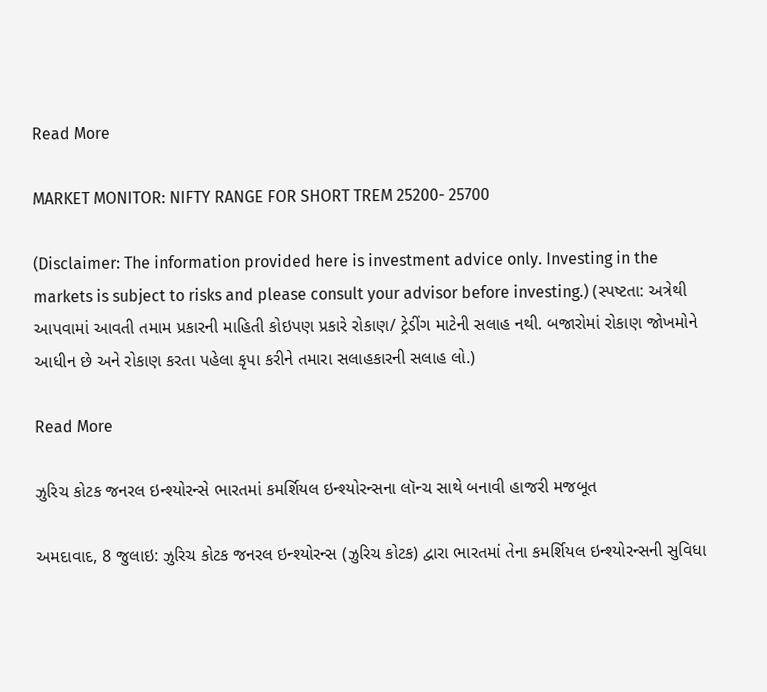Read More

MARKET MONITOR: NIFTY RANGE FOR SHORT TREM 25200- 25700

(Disclaimer: The information provided here is investment advice only. Investing in the markets is subject to risks and please consult your advisor before investing.) (સ્પષ્ટતા: અત્રેથી આપવામાં આવતી તમામ પ્રકારની માહિતી કોઇપણ પ્રકારે રોકાણ/ ટ્રેડીંગ માટેની સલાહ નથી. બજારોમાં રોકાણ જોખમોને આધીન છે અને રોકાણ કરતા પહેલા કૃપા કરીને તમારા સલાહકારની સલાહ લો.)

Read More

ઝુરિચ કોટક જનરલ ઇન્શ્યોરન્સે ભારતમાં કમર્શિયલ ઇન્શ્યોરન્સના લૉન્ચ સાથે બનાવી હાજરી મજબૂત

અમદાવાદ, 8 જુલાઇ: ઝુરિચ કોટક જનરલ ઇન્શ્યોરન્સ (ઝુરિચ કોટક) દ્વારા ભારતમાં તેના કમર્શિયલ ઇન્શ્યોરન્સની સુવિધા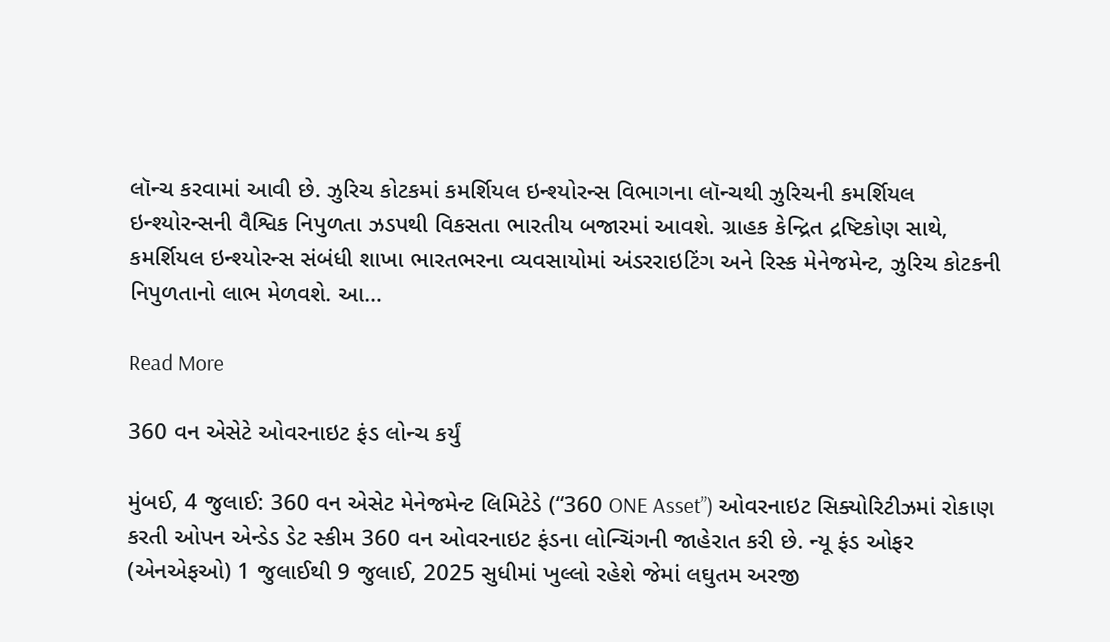લૉન્ચ કરવામાં આવી છે. ઝુરિચ કોટકમાં કમર્શિયલ ઇન્શ્યોરન્સ વિભાગના લૉન્ચથી ઝુરિચની કમર્શિયલ ઇન્શ્યોરન્સની વૈશ્વિક નિપુળતા ઝડપથી વિકસતા ભારતીય બજારમાં આવશે. ગ્રાહક કેન્દ્રિત દ્રષ્ટિકોણ સાથે, કમર્શિયલ ઇન્શ્યોરન્સ સંબંધી શાખા ભારતભરના વ્યવસાયોમાં અંડરરાઇટિંગ અને રિસ્ક મેનેજમેન્ટ, ઝુરિચ કોટકની નિપુળતાનો લાભ મેળવશે. આ…

Read More

360 વન એસેટે ઓવરનાઇટ ફંડ લોન્ચ કર્યું

મુંબઈ, 4 જુલાઈ: 360 વન એસેટ મેનેજમેન્ટ લિમિટેડે (“360 ONE Asset”) ઓવરનાઇટ સિક્યોરિટીઝમાં રોકાણ કરતી ઓપન એન્ડેડ ડેટ સ્કીમ 360 વન ઓવરનાઇટ ફંડના લોન્ચિંગની જાહેરાત કરી છે. ન્યૂ ફંડ ઓફર (એનએફઓ) 1 જુલાઈથી 9 જુલાઈ, 2025 સુધીમાં ખુલ્લો રહેશે જેમાં લઘુતમ અરજી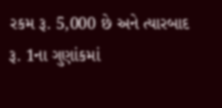રકમ રૂ. 5,000 છે અને ત્યારબાદ રૂ. 1ના ગુણાંકમાં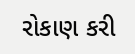રોકાણ કરી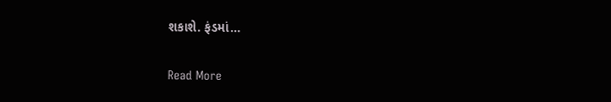શકાશે. ફંડમાં…

Read More